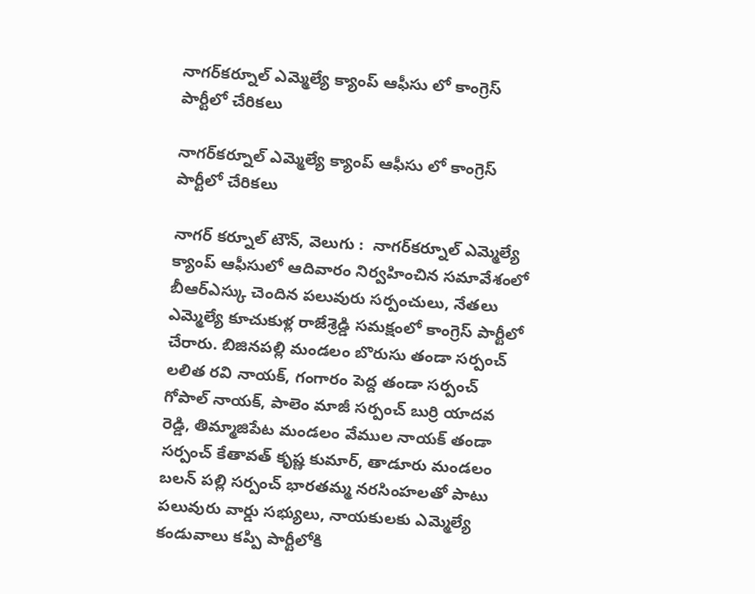నాగర్‌‌కర్నూల్ ఎమ్మెల్యే క్యాంప్ ఆఫీసు లో కాంగ్రెస్ పార్టీలో చేరికలు

నాగర్‌‌కర్నూల్ ఎమ్మెల్యే క్యాంప్ ఆఫీసు లో కాంగ్రెస్ పార్టీలో చేరికలు

నాగర్ కర్నూల్ టౌన్, వెలుగు :  నాగర్‌‌కర్నూల్ ఎమ్మెల్యే క్యాంప్ ఆఫీసులో ఆదివారం నిర్వహించిన సమావేశంలో బీఆర్ఎస్కు చెందిన పలువురు సర్పంచులు, నేతలు ఎమ్మెల్యే కూచుకుళ్ల రాజేశ్రెడ్డి సమక్షంలో కాంగ్రెస్ పార్టీలో చేరారు. బిజినపల్లి మండలం బొరుసు తండా సర్పంచ్ లలిత రవి నాయక్, గంగారం పెద్ద తండా సర్పంచ్ గోపాల్ నాయక్, పాలెం మాజీ సర్పంచ్ బుర్రి యాదవ రెడ్డి, తిమ్మాజిపేట మండలం వేముల నాయక్ తండా సర్పంచ్ కేతావత్ కృష్ణ కుమార్, తాడూరు మండలం బలన్ పల్లి సర్పంచ్ భారతమ్మ నరసింహలతో పాటు పలువురు వార్డు సభ్యులు, నాయకులకు ఎమ్మెల్యే కండువాలు కప్పి పార్టీలోకి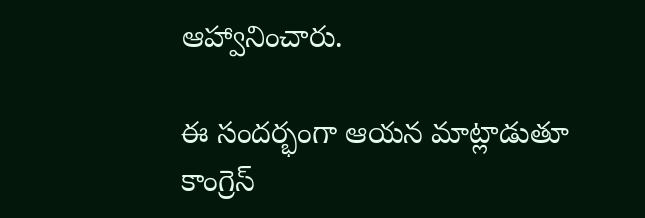ఆహ్వానించారు.

ఈ సందర్భంగా ఆయన మాట్లాడుతూ కాంగ్రెస్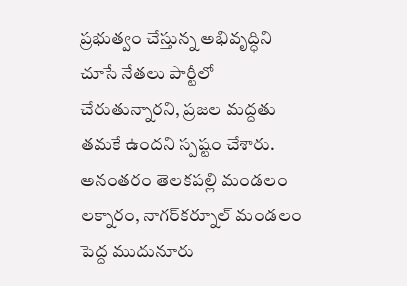ప్రభుత్వం చేస్తున్న అభివృద్ధిని చూసే నేతలు పార్టీలో చేరుతున్నారని, ప్రజల మద్దతు తమకే ఉందని స్పష్టం చేశారు. అనంతరం తెలకపల్లి మండలం లక్నారం, నాగర్‌‌కర్నూల్ మండలం పెద్ద ముదునూరు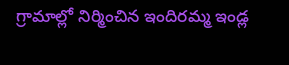గ్రామాల్లో నిర్మించిన ఇందిరమ్మ ఇండ్ల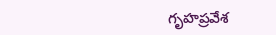గృహప్రవేశ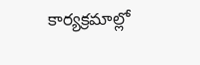కార్యక్రమాల్లో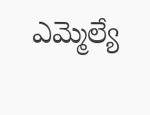ఎమ్మెల్యే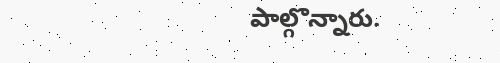పాల్గొన్నారు.